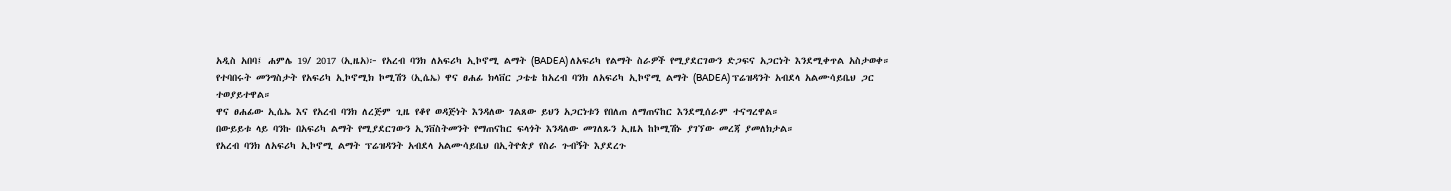አዲስ አበባ፤ ሐምሌ 19/ 2017 (ኢዜአ)፦ የአረብ ባንክ ለአፍሪካ ኢኮኖሚ ልማት (BADEA) ለአፍሪካ የልማት ስራዎች የሚያደርገውን ድጋፍና አጋርነት እንደሚቀጥል አስታወቀ።
የተባበሩት መንግስታት የአፍሪካ ኢኮኖሚክ ኮሚሽን (ኢሴኤ) ዋና ፀሐፊ ክላቨር ጋቴቴ ከአረብ ባንክ ለአፍሪካ ኢኮኖሚ ልማት (BADEA) ፕሬዝዳንት አብደላ አልሙሳይቤህ ጋር ተወያይተዋል።
ዋና ፀሐፊው ኢሴኤ እና የአረብ ባንክ ለረጅም ጊዜ የቆየ ወዳጅነት እንዳለው ገልጸው ይህን አጋርነቱን የበለጠ ለማጠናከር እንደሚሰራም ተናግረዋል።
በውይይቱ ላይ ባንኩ በአፍሪካ ልማት የሚያደርገውን ኢንቨስትመንት የማጠናከር ፍላጎት እንዳለው መገለጹን ኢዜአ ከኮሚሽኑ ያገኘው መረጃ ያመለክታል።
የአረብ ባንክ ለአፍሪካ ኢኮኖሚ ልማት ፕሬዝዳንት አብደላ አልሙሳይቤህ በኢትዮጵያ የስራ ጉብኝት እያደረጉ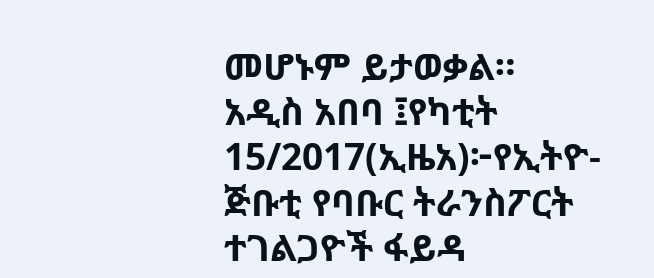መሆኑም ይታወቃል።
አዲስ አበባ ፤የካቲት 15/2017(ኢዜአ)፦የኢትዮ-ጅቡቲ የባቡር ትራንስፖርት ተገልጋዮች ፋይዳ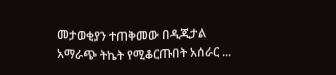መታወቂያን ተጠቅመው በዲጂታል አማራጭ ትኬት የሚቆርጡበት አሰራር ...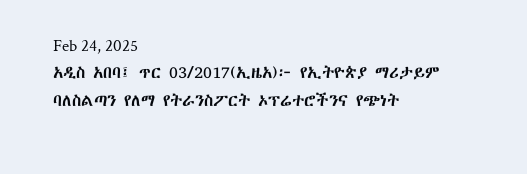Feb 24, 2025
አዲስ አበባ፤ ጥር 03/2017(ኢዜአ)፦ የኢትዮጵያ ማሪታይም ባለስልጣን የለማ የትራንስፖርት ኦፕሬተሮችንና የጭነት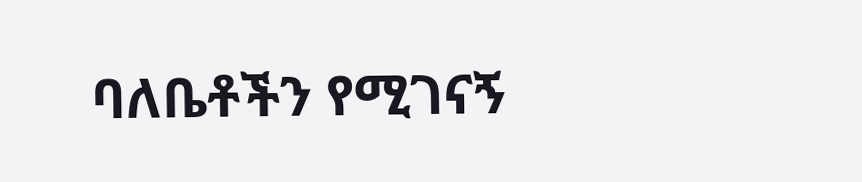ባለቤቶችን የሚገናኝ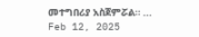መተግበሪያ አስጀምሯል። ...
Feb 12, 2025